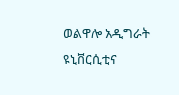ወልዋሎ አዲግራት ዩኒቨርሲቲና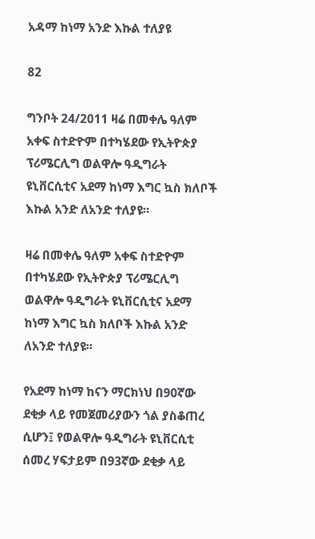አዳማ ከነማ አንድ እኩል ተለያዩ

82

ግንቦት 24/2011 ዛሬ በመቀሌ ዓለም አቀፍ ስተድዮም በተካሄደው የኢትዮጵያ ፕሪሜርሊግ ወልዋሎ ዓዲግራት ዩኒቨርሲቲና አደማ ከነማ እግር ኳስ ክለቦች እኩል አንድ ለአንድ ተለያዩ።

ዛሬ በመቀሌ ዓለም አቀፍ ስተድዮም በተካሄደው የኢትዮጵያ ፕሪሜርሊግ ወልዋሎ ዓዲግራት ዩኒቨርሲቲና አደማ ከነማ እግር ኳስ ክለቦች እኩል አንድ ለአንድ ተለያዩ።

የአደማ ከነማ ከናን ማርክነህ በ90ኛው ደቂቃ ላይ የመጀመሪያውን ጎል ያስቆጠረ ሲሆን፤ የወልዋሎ ዓዲግራት ዩኒቨርሲቲ ሰመረ ሃፍታይም በ93ኛው ደቂቃ ላይ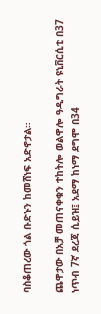ባስቆጠረው ጎል ቡድኑን ከመሸነፍ አድኖታል።

ጨዋታው በአቻ መጠናቀቁን ተከትሎ ወልዋሎ ዓዲግራት ዩኒቨርሲቲ በ37 ነጥብ 7ኛ ደረጃ ሲይዝ፤ አደማ ከነማ ደግሞ በ34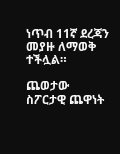ነጥብ 11ኛ ደረጃን መያዙ ለማወቅ ተችሏል።

ጨወታው ስፖርታዊ ጨዋነት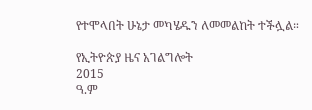የተሞላበት ሁኔታ መካሄዱን ለመመልከት ተችሏል።

የኢትዮጵያ ዜና አገልግሎት
2015
ዓ.ም